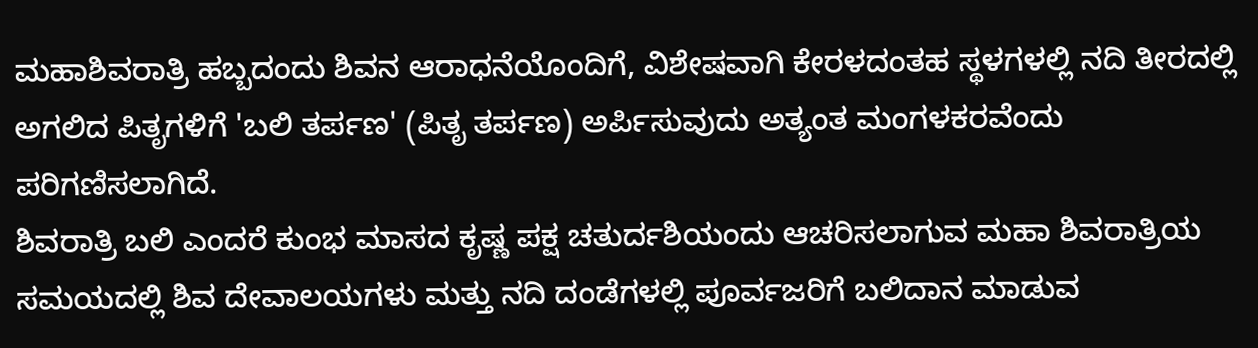ಮಹಾಶಿವರಾತ್ರಿ ಹಬ್ಬದಂದು ಶಿವನ ಆರಾಧನೆಯೊಂದಿಗೆ, ವಿಶೇಷವಾಗಿ ಕೇರಳದಂತಹ ಸ್ಥಳಗಳಲ್ಲಿ ನದಿ ತೀರದಲ್ಲಿ ಅಗಲಿದ ಪಿತೃಗಳಿಗೆ 'ಬಲಿ ತರ್ಪಣ' (ಪಿತೃ ತರ್ಪಣ) ಅರ್ಪಿಸುವುದು ಅತ್ಯಂತ ಮಂಗಳಕರವೆಂದು ಪರಿಗಣಿಸಲಾಗಿದೆ.
ಶಿವರಾತ್ರಿ ಬಲಿ ಎಂದರೆ ಕುಂಭ ಮಾಸದ ಕೃಷ್ಣ ಪಕ್ಷ ಚತುರ್ದಶಿಯಂದು ಆಚರಿಸಲಾಗುವ ಮಹಾ ಶಿವರಾತ್ರಿಯ ಸಮಯದಲ್ಲಿ ಶಿವ ದೇವಾಲಯಗಳು ಮತ್ತು ನದಿ ದಂಡೆಗಳಲ್ಲಿ ಪೂರ್ವಜರಿಗೆ ಬಲಿದಾನ ಮಾಡುವ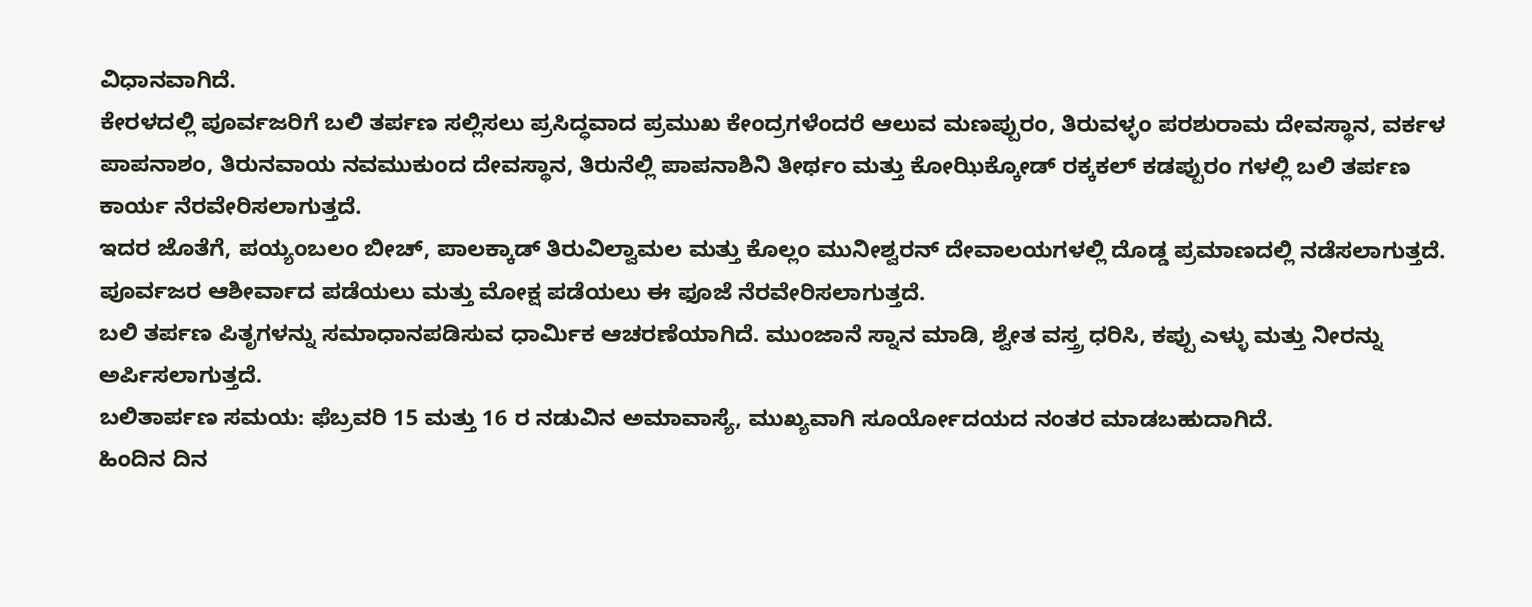ವಿಧಾನವಾಗಿದೆ.
ಕೇರಳದಲ್ಲಿ ಪೂರ್ವಜರಿಗೆ ಬಲಿ ತರ್ಪಣ ಸಲ್ಲಿಸಲು ಪ್ರಸಿದ್ಧವಾದ ಪ್ರಮುಖ ಕೇಂದ್ರಗಳೆಂದರೆ ಆಲುವ ಮಣಪ್ಪುರಂ, ತಿರುವಳ್ಳಂ ಪರಶುರಾಮ ದೇವಸ್ಥಾನ, ವರ್ಕಳ ಪಾಪನಾಶಂ, ತಿರುನವಾಯ ನವಮುಕುಂದ ದೇವಸ್ಥಾನ, ತಿರುನೆಲ್ಲಿ ಪಾಪನಾಶಿನಿ ತೀರ್ಥಂ ಮತ್ತು ಕೋಝಿಕ್ಕೋಡ್ ರಕ್ಕಕಲ್ ಕಡಪ್ಪುರಂ ಗಳಲ್ಲಿ ಬಲಿ ತರ್ಪಣ ಕಾರ್ಯ ನೆರವೇರಿಸಲಾಗುತ್ತದೆ.
ಇದರ ಜೊತೆಗೆ, ಪಯ್ಯಂಬಲಂ ಬೀಚ್, ಪಾಲಕ್ಕಾಡ್ ತಿರುವಿಲ್ವಾಮಲ ಮತ್ತು ಕೊಲ್ಲಂ ಮುನೀಶ್ವರನ್ ದೇವಾಲಯಗಳಲ್ಲಿ ದೊಡ್ಡ ಪ್ರಮಾಣದಲ್ಲಿ ನಡೆಸಲಾಗುತ್ತದೆ. ಪೂರ್ವಜರ ಆಶೀರ್ವಾದ ಪಡೆಯಲು ಮತ್ತು ಮೋಕ್ಷ ಪಡೆಯಲು ಈ ಫೂಜೆ ನೆರವೇರಿಸಲಾಗುತ್ತದೆ.
ಬಲಿ ತರ್ಪಣ ಪಿತೃಗಳನ್ನು ಸಮಾಧಾನಪಡಿಸುವ ಧಾರ್ಮಿಕ ಆಚರಣೆಯಾಗಿದೆ. ಮುಂಜಾನೆ ಸ್ನಾನ ಮಾಡಿ, ಶ್ವೇತ ವಸ್ತ್ರ ಧರಿಸಿ, ಕಪ್ಪು ಎಳ್ಳು ಮತ್ತು ನೀರನ್ನು ಅರ್ಪಿಸಲಾಗುತ್ತದೆ.
ಬಲಿತಾರ್ಪಣ ಸಮಯ: ಫೆಬ್ರವರಿ 15 ಮತ್ತು 16 ರ ನಡುವಿನ ಅಮಾವಾಸ್ಯೆ, ಮುಖ್ಯವಾಗಿ ಸೂರ್ಯೋದಯದ ನಂತರ ಮಾಡಬಹುದಾಗಿದೆ.
ಹಿಂದಿನ ದಿನ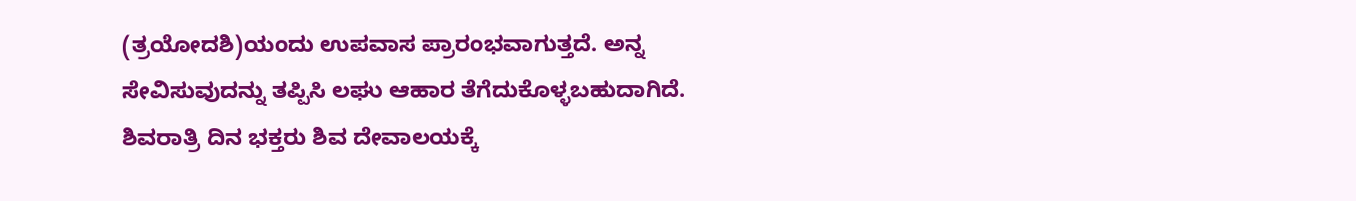(ತ್ರಯೋದಶಿ)ಯಂದು ಉಪವಾಸ ಪ್ರಾರಂಭವಾಗುತ್ತದೆ. ಅನ್ನ ಸೇವಿಸುವುದನ್ನು ತಪ್ಪಿಸಿ ಲಘು ಆಹಾರ ತೆಗೆದುಕೊಳ್ಳಬಹುದಾಗಿದೆ. ಶಿವರಾತ್ರಿ ದಿನ ಭಕ್ತರು ಶಿವ ದೇವಾಲಯಕ್ಕೆ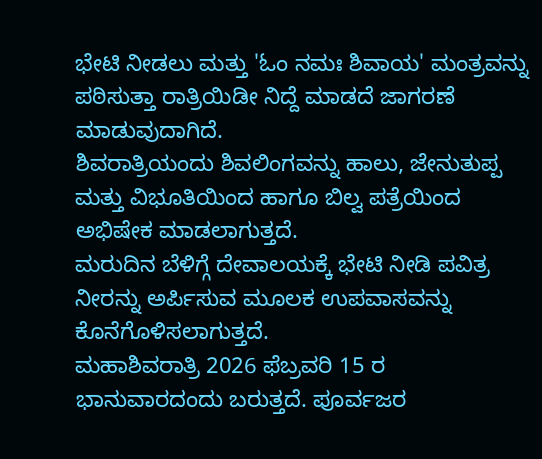ಭೇಟಿ ನೀಡಲು ಮತ್ತು 'ಓಂ ನಮಃ ಶಿವಾಯ' ಮಂತ್ರವನ್ನು ಪಠಿಸುತ್ತಾ ರಾತ್ರಿಯಿಡೀ ನಿದ್ದೆ ಮಾಡದೆ ಜಾಗರಣೆ ಮಾಡುವುದಾಗಿದೆ.
ಶಿವರಾತ್ರಿಯಂದು ಶಿವಲಿಂಗವನ್ನು ಹಾಲು, ಜೇನುತುಪ್ಪ ಮತ್ತು ವಿಭೂತಿಯಿಂದ ಹಾಗೂ ಬಿಲ್ವ ಪತ್ರೆಯಿಂದ ಅಭಿಷೇಕ ಮಾಡಲಾಗುತ್ತದೆ.
ಮರುದಿನ ಬೆಳಿಗ್ಗೆ ದೇವಾಲಯಕ್ಕೆ ಭೇಟಿ ನೀಡಿ ಪವಿತ್ರ ನೀರನ್ನು ಅರ್ಪಿಸುವ ಮೂಲಕ ಉಪವಾಸವನ್ನು ಕೊನೆಗೊಳಿಸಲಾಗುತ್ತದೆ.
ಮಹಾಶಿವರಾತ್ರಿ 2026 ಫೆಬ್ರವರಿ 15 ರ ಭಾನುವಾರದಂದು ಬರುತ್ತದೆ. ಪೂರ್ವಜರ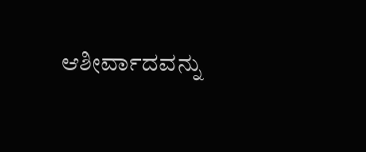ಆಶೀರ್ವಾದವನ್ನು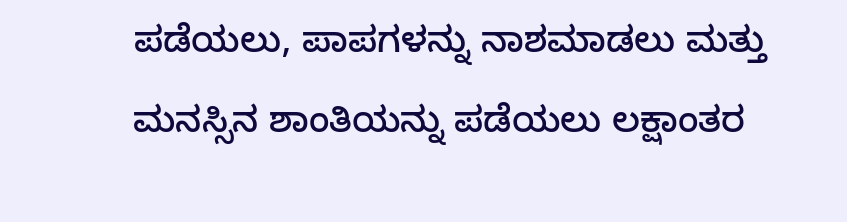ಪಡೆಯಲು, ಪಾಪಗಳನ್ನು ನಾಶಮಾಡಲು ಮತ್ತು ಮನಸ್ಸಿನ ಶಾಂತಿಯನ್ನು ಪಡೆಯಲು ಲಕ್ಷಾಂತರ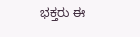ಭಕ್ತರು ಈ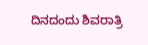ದಿನದಂದು ಶಿವರಾತ್ರಿ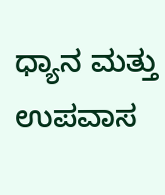ಧ್ಯಾನ ಮತ್ತು ಉಪವಾಸ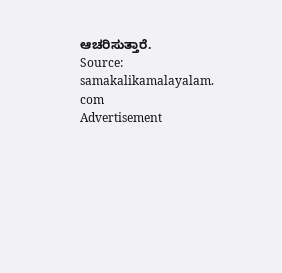ಆಚರಿಸುತ್ತಾರೆ.
Source: samakalikamalayalam. com
Advertisement